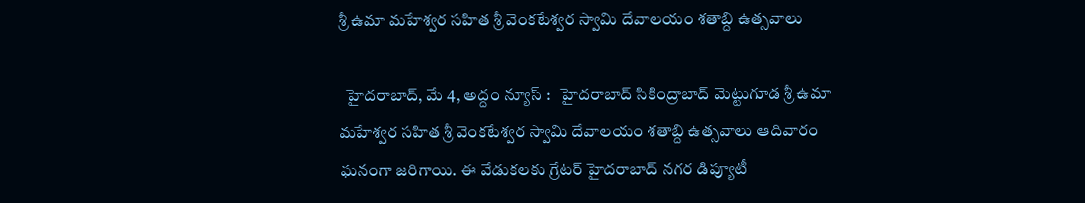శ్రీ ఉమా మహేశ్వర సహిత శ్రీ వెంకటేశ్వర స్వామి దేవాలయం శతాబ్ది ఉత్సవాలు

  హైద‌రాబాద్‌, మే 4, అద్దం న్యూస్ :   హైదరాబాద్ సికింద్రాబాద్ మెట్టుగూడ శ్రీ ఉమా మహేశ్వర సహిత శ్రీ వెంకటేశ్వర స్వామి దేవాలయం శతాబ్ది ఉత్సవాలు ఆదివారం ఘ‌నంగా జ‌రిగాయి. ఈ వేడుక‌ల‌కు గ్రేటర్ హైదరాబాద్ నగర డిప్యూటీ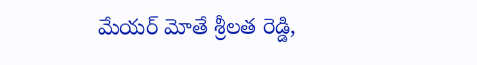మేయర్ మోతే శ్రీలత రెడ్డి,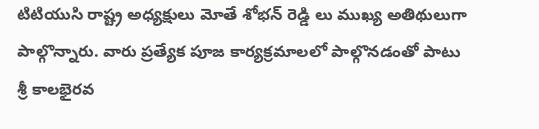టిటియుసి రాష్ట్ర అధ్యక్షులు మోతే శోభన్ రెడ్డి లు ముఖ్య అతిథులుగా పాల్గొన్నారు. వారు ప్రత్యేక పూజ కార్యక్రమాలలో పాల్గొనడంతో పాటు శ్రీ కాలభైరవ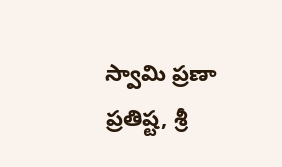స్వామి ప్రణా ప్రతిష్ట, శ్రీ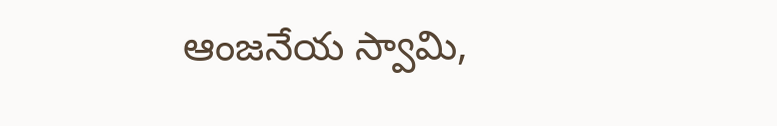ఆంజనేయ స్వామి,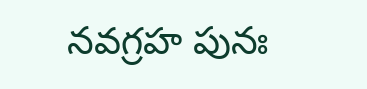నవగ్రహ పునః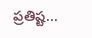ప్రతిష్ట...